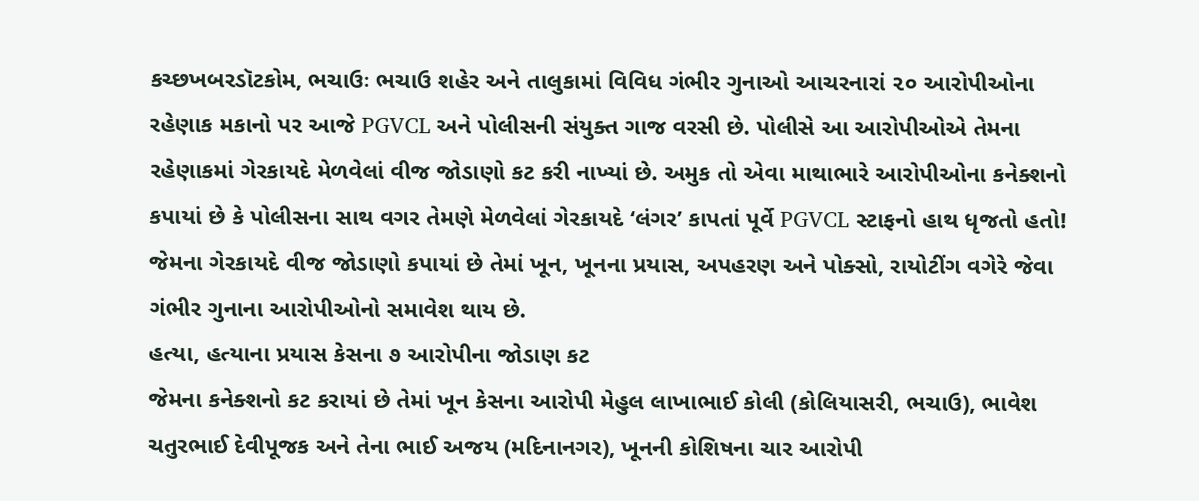કચ્છખબરડૉટકોમ, ભચાઉઃ ભચાઉ શહેર અને તાલુકામાં વિવિધ ગંભીર ગુનાઓ આચરનારાં ૨૦ આરોપીઓના રહેણાક મકાનો પર આજે PGVCL અને પોલીસની સંયુક્ત ગાજ વરસી છે. પોલીસે આ આરોપીઓએ તેમના રહેણાકમાં ગેરકાયદે મેળવેલાં વીજ જોડાણો કટ કરી નાખ્યાં છે. અમુક તો એવા માથાભારે આરોપીઓના કનેક્શનો કપાયાં છે કે પોલીસના સાથ વગર તેમણે મેળવેલાં ગેરકાયદે ‘લંગર’ કાપતાં પૂર્વે PGVCL સ્ટાફનો હાથ ધૃજતો હતો!
જેમના ગેરકાયદે વીજ જોડાણો કપાયાં છે તેમાં ખૂન, ખૂનના પ્રયાસ, અપહરણ અને પોક્સો, રાયોટીંગ વગેરે જેવા ગંભીર ગુનાના આરોપીઓનો સમાવેશ થાય છે.
હત્યા, હત્યાના પ્રયાસ કેસના ૭ આરોપીના જોડાણ કટ
જેમના કનેક્શનો કટ કરાયાં છે તેમાં ખૂન કેસના આરોપી મેહુલ લાખાભાઈ કોલી (કોલિયાસરી, ભચાઉ), ભાવેશ ચતુરભાઈ દેવીપૂજક અને તેના ભાઈ અજય (મદિનાનગર), ખૂનની કોશિષના ચાર આરોપી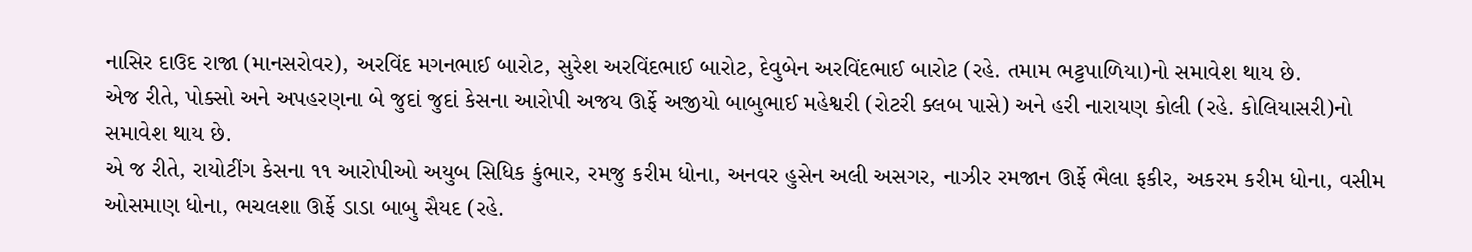નાસિર દાઉદ રાજા (માનસરોવર), અરવિંદ મગનભાઈ બારોટ, સુરેશ અરવિંદભાઈ બારોટ, દેવુબેન અરવિંદભાઈ બારોટ (રહે. તમામ ભટ્ટપાળિયા)નો સમાવેશ થાય છે.
એજ રીતે, પોક્સો અને અપહરણના બે જુદાં જુદાં કેસના આરોપી અજય ઊર્ફે અજીયો બાબુભાઈ મહેશ્વરી (રોટરી ક્લબ પાસે) અને હરી નારાયણ કોલી (રહે. કોલિયાસરી)નો સમાવેશ થાય છે.
એ જ રીતે, રાયોટીંગ કેસના ૧૧ આરોપીઓ અયુબ સિધિક કુંભાર, રમજુ કરીમ ધોના, અનવર હુસેન અલી અસગર, નાઝીર રમજાન ઊર્ફે ભૈલા ફકીર, અકરમ કરીમ ધોના, વસીમ ઓસમાણ ધોના, ભચલશા ઊર્ફે ડાડા બાબુ સૈયદ (રહે.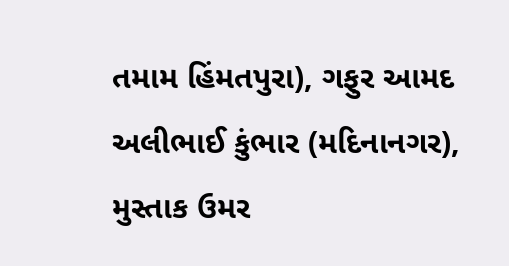તમામ હિંમતપુરા), ગફુર આમદ અલીભાઈ કુંભાર (મદિનાનગર), મુસ્તાક ઉમર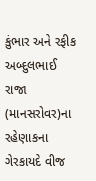કુંભાર અને રફીક અબ્દુલભાઈ રાજા (માનસરોવર)ના રહેણાકના ગેરકાયદે વીજ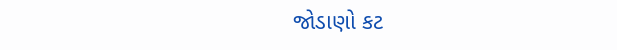જોડાણો કટ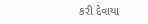કરી દેવાયા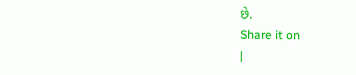છે.
Share it on
|